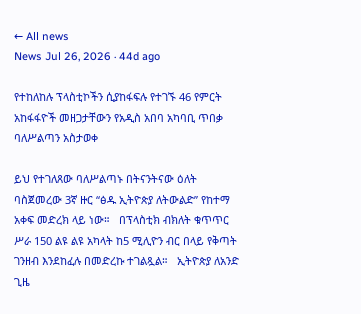← All news
News Jul 26, 2026 · 44d ago

የተከለከሉ ፕላስቲኮችን ሲያከፋፍሉ የተገኙ 46 የምርት አከፋፋዮች መዘጋታቸውን የአዲስ አበባ አካባቢ ጥበቃ ባለሥልጣን አስታወቀ

ይህ የተገለጸው ባለሥልጣኑ በትናንትናው ዕለት ባስጀመረው 3ኛ ዙር “ፅዱ ኢትዮጵያ ለትውልድ” የከተማ አቀፍ መድረክ ላይ ነው።   በፕላስቲክ ብክለት ቁጥጥር ሥራ 150 ልዩ ልዩ አካላት ከ5 ሚሊዮን ብር በላይ የቅጣት ገንዘብ እንደከፈሉ በመድረኩ ተገልጿል።   ኢትዮጵያ ለአንድ ጊዜ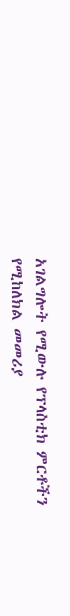አገልግሎት የሚውሉ የፕላስቲክ ምርቶችን የሚከለክል መመሪያ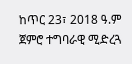ከጥር 23፣ 2018 ዓ.ም ጀምሮ ተግባራዊ ሚድረጓ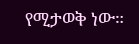የሚታወቅ ነው።